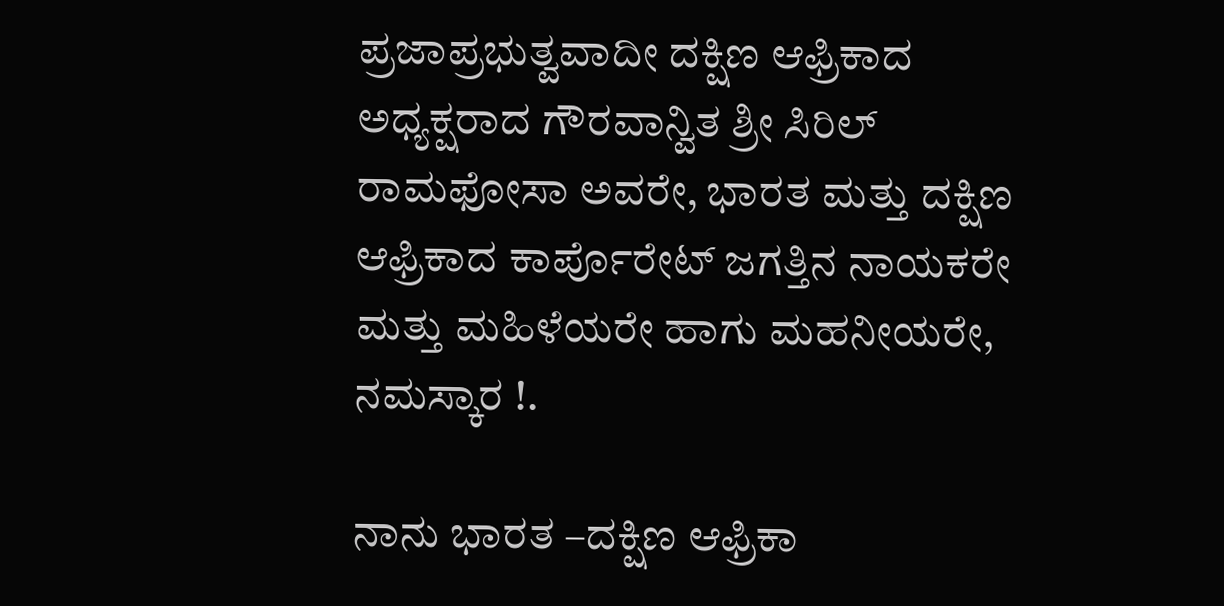ಪ್ರಜಾಪ್ರಭುತ್ವವಾದೀ ದಕ್ಷಿಣ ಆಫ್ರಿಕಾದ ಅಧ್ಯಕ್ಷರಾದ ಗೌರವಾನ್ವಿತ ಶ್ರೀ ಸಿರಿಲ್ ರಾಮಫೋಸಾ ಅವರೇ, ಭಾರತ ಮತ್ತು ದಕ್ಷಿಣ ಆಫ್ರಿಕಾದ ಕಾರ್ಪೊರೇಟ್ ಜಗತ್ತಿನ ನಾಯಕರೇ ಮತ್ತು ಮಹಿಳೆಯರೇ ಹಾಗು ಮಹನೀಯರೇ, ನಮಸ್ಕಾರ !.

ನಾನು ಭಾರತ –ದಕ್ಷಿಣ ಆಫ್ರಿಕಾ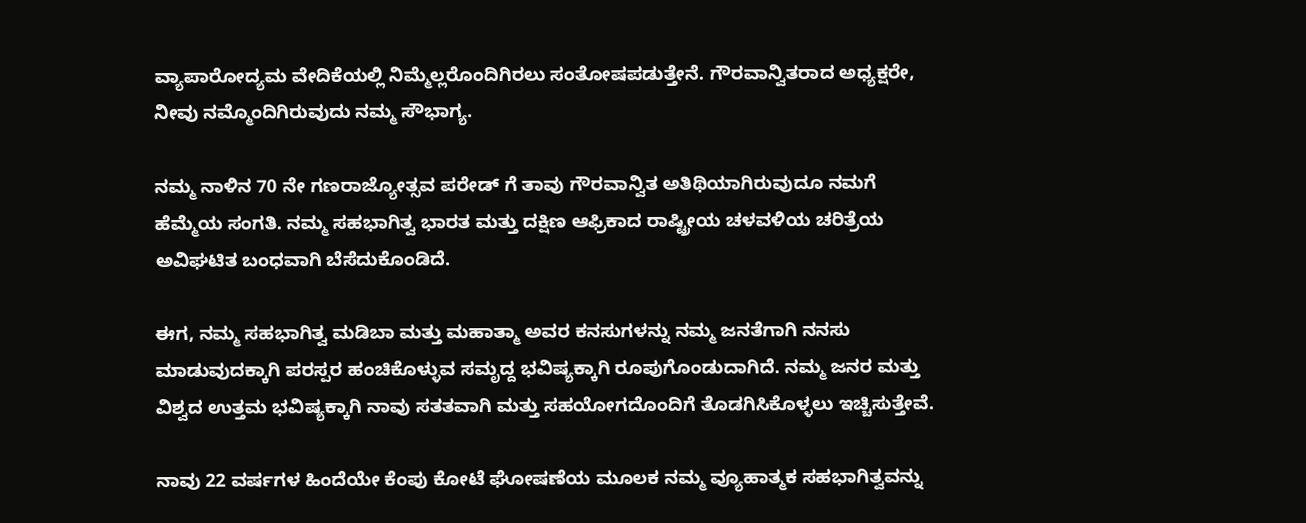ವ್ಯಾಪಾರೋದ್ಯಮ ವೇದಿಕೆಯಲ್ಲಿ ನಿಮ್ಮೆಲ್ಲರೊಂದಿಗಿರಲು ಸಂತೋಷಪಡುತ್ತೇನೆ. ಗೌರವಾನ್ವಿತರಾದ ಅಧ್ಯಕ್ಷರೇ, ನೀವು ನಮ್ಮೊಂದಿಗಿರುವುದು ನಮ್ಮ ಸೌಭಾಗ್ಯ.

ನಮ್ಮ ನಾಳಿನ 70 ನೇ ಗಣರಾಜ್ಯೋತ್ಸವ ಪರೇಡ್ ಗೆ ತಾವು ಗೌರವಾನ್ವಿತ ಅತಿಥಿಯಾಗಿರುವುದೂ ನಮಗೆ ಹೆಮ್ಮೆಯ ಸಂಗತಿ. ನಮ್ಮ ಸಹಭಾಗಿತ್ವ ಭಾರತ ಮತ್ತು ದಕ್ಷಿಣ ಆಫ್ರಿಕಾದ ರಾಷ್ಟ್ರೀಯ ಚಳವಳಿಯ ಚರಿತ್ರೆಯ ಅವಿಘಟಿತ ಬಂಧವಾಗಿ ಬೆಸೆದುಕೊಂಡಿದೆ.

ಈಗ, ನಮ್ಮ ಸಹಭಾಗಿತ್ವ ಮಡಿಬಾ ಮತ್ತು ಮಹಾತ್ಮಾ ಅವರ ಕನಸುಗಳನ್ನು ನಮ್ಮ ಜನತೆಗಾಗಿ ನನಸು ಮಾಡುವುದಕ್ಕಾಗಿ ಪರಸ್ಪರ ಹಂಚಿಕೊಳ್ಳುವ ಸಮೃದ್ದ ಭವಿಷ್ಯಕ್ಕಾಗಿ ರೂಪುಗೊಂಡುದಾಗಿದೆ. ನಮ್ಮ ಜನರ ಮತ್ತು ವಿಶ್ವದ ಉತ್ತಮ ಭವಿಷ್ಯಕ್ಕಾಗಿ ನಾವು ಸತತವಾಗಿ ಮತ್ತು ಸಹಯೋಗದೊಂದಿಗೆ ತೊಡಗಿಸಿಕೊಳ್ಳಲು ಇಚ್ಚಿಸುತ್ತೇವೆ.

ನಾವು 22 ವರ್ಷಗಳ ಹಿಂದೆಯೇ ಕೆಂಪು ಕೋಟೆ ಘೋಷಣೆಯ ಮೂಲಕ ನಮ್ಮ ವ್ಯೂಹಾತ್ಮಕ ಸಹಭಾಗಿತ್ವವನ್ನು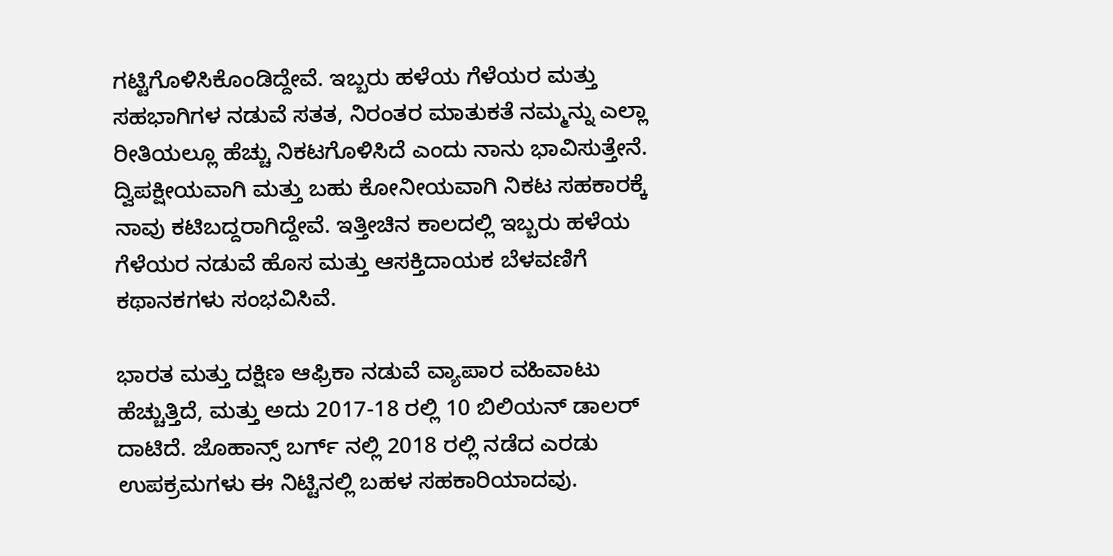ಗಟ್ಟಿಗೊಳಿಸಿಕೊಂಡಿದ್ದೇವೆ. ಇಬ್ಬರು ಹಳೆಯ ಗೆಳೆಯರ ಮತ್ತು ಸಹಭಾಗಿಗಳ ನಡುವೆ ಸತತ, ನಿರಂತರ ಮಾತುಕತೆ ನಮ್ಮನ್ನು ಎಲ್ಲಾ ರೀತಿಯಲ್ಲೂ ಹೆಚ್ಚು ನಿಕಟಗೊಳಿಸಿದೆ ಎಂದು ನಾನು ಭಾವಿಸುತ್ತೇನೆ. ದ್ವಿಪಕ್ಷೀಯವಾಗಿ ಮತ್ತು ಬಹು ಕೋನೀಯವಾಗಿ ನಿಕಟ ಸಹಕಾರಕ್ಕೆ ನಾವು ಕಟಿಬದ್ದರಾಗಿದ್ದೇವೆ. ಇತ್ತೀಚಿನ ಕಾಲದಲ್ಲಿ ಇಬ್ಬರು ಹಳೆಯ ಗೆಳೆಯರ ನಡುವೆ ಹೊಸ ಮತ್ತು ಆಸಕ್ತಿದಾಯಕ ಬೆಳವಣಿಗೆ ಕಥಾನಕಗಳು ಸಂಭವಿಸಿವೆ.

ಭಾರತ ಮತ್ತು ದಕ್ಷಿಣ ಆಫ್ರಿಕಾ ನಡುವೆ ವ್ಯಾಪಾರ ವಹಿವಾಟು ಹೆಚ್ಚುತ್ತಿದೆ, ಮತ್ತು ಅದು 2017-18 ರಲ್ಲಿ 10 ಬಿಲಿಯನ್ ಡಾಲರ್ ದಾಟಿದೆ. ಜೊಹಾನ್ಸ್ ಬರ್ಗ್ ನಲ್ಲಿ 2018 ರಲ್ಲಿ ನಡೆದ ಎರಡು ಉಪಕ್ರಮಗಳು ಈ ನಿಟ್ಟಿನಲ್ಲಿ ಬಹಳ ಸಹಕಾರಿಯಾದವು.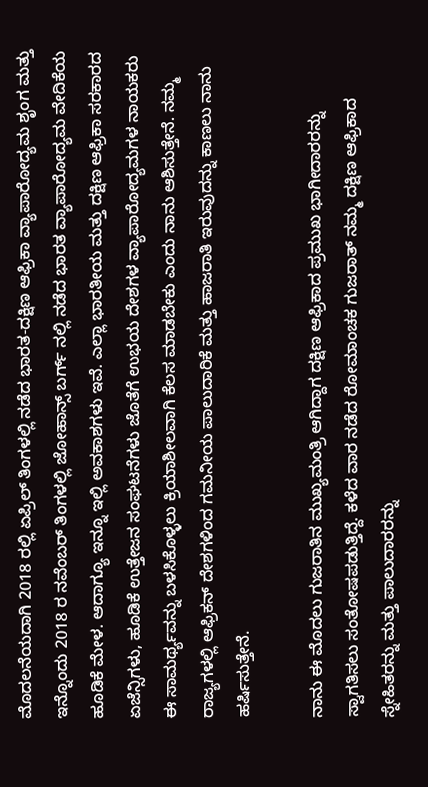ಮೊದಲನೆಯದಾಗಿ 2018 ರಲ್ಲಿ ಏಪ್ರಿಲ್ ತಿಂಗಳಲ್ಲಿ ನಡೆದ ಭಾರತ-ದಕ್ಷಿಣ ಆಫ್ರಿಕಾ ವ್ಯಾಪಾರೋದ್ಯಮ ಶೃಂಗ ಮತ್ತು ಇನ್ನೊಂದು 2018 ರ ನವೆಂಬರ್ ತಿಂಗಳಲ್ಲಿ ಜೋಹಾನ್ಸ್ ಬರ್ಗ್ ನಲ್ಲಿ ನಡೆದ ಭಾರತ ವ್ಯಾಪಾರೋದ್ಯಮ ವೇದಿಕೆಯ ಹೂಡಿಕೆ ಮೇಳ. ಆದಾಗ್ಯೂ ಇನ್ನೂ ಇಲ್ಲಿ ಅವಕಾಶಗಳು ಇವೆ. ಎಲ್ಲಾ ಭಾರತೀಯ ಮತ್ತು ದಕ್ಷಿಣ ಆಫ್ರಿಕಾ ಸರಕಾರದ ಏಜೆನ್ಸಿಗಳು, ಹೂಡಿಕೆ ಉತ್ತೇಜನ ಸಂಘಟನೆಗಳು ಜೊತೆಗೆ ಉಭಯ ದೇಶಗಳ ವ್ಯಾಪಾರೋದ್ಯಮಗಳ ನಾಯಕರು ಈ ಸಾಮರ್ಥ್ಯವನ್ನು ಬಳಸಿಕೊಳ್ಳಲು ಕ್ರಿಯಾಶೀಲವಾಗಿ ಕೆಲಸ ಮಾಡಬೇಕು ಎಂದು ನಾನು ಆಶಿಸುತ್ತೇನೆ. ನಮ್ಮ ರಾಜ್ಯಗಳಲ್ಲಿ ಆಫ್ರಿಕನ್ ದೇಶಗಳಿಂದ ಗಮನೀಯ ಪಾಲುದಾರಿಕೆ ಮತ್ತು ಹಾಜರಾತಿ ಇರುವುದನ್ನು ಕಾಣಲು ನಾನು ಹರ್ಷಿಸುತ್ತೇನೆ.

ನಾನು ಈ ಮೊದಲು ಗುಜರಾತಿನ ಮುಖ್ಯಮಂತ್ರಿ ಆಗಿದ್ದಾಗ ದಕ್ಷಿಣ ಆಫ್ರಿಕಾದ ಪ್ರಮುಖ ಭಾಗೀದಾರರನ್ನು ಸ್ವಾಗತಿಸಲು ಸಂತೋಷಪಡುತ್ತಿದ್ದೆ. ಕಳೆದ ವಾರ ನಡೆದ ರೋಮಾಂಚಕ ಗುಜರಾತ್ ನಮ್ಮ ದಕ್ಷಿಣ ಆಫ್ರಿಕಾದ ಸ್ನೇಹಿತರನ್ನು ಮತ್ತು ಪಾಲುದಾರರನ್ನು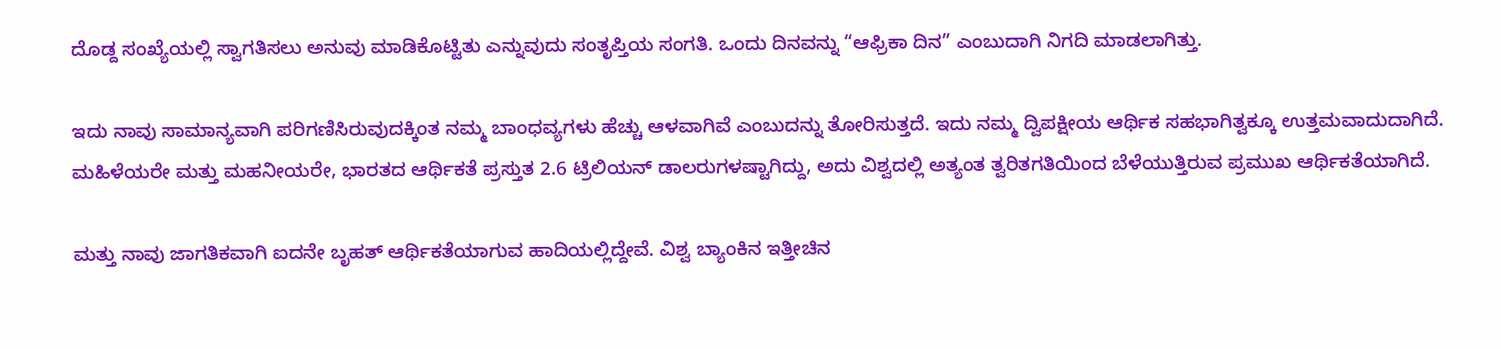ದೊಡ್ದ ಸಂಖ್ಯೆಯಲ್ಲಿ ಸ್ವಾಗತಿಸಲು ಅನುವು ಮಾಡಿಕೊಟ್ಟಿತು ಎನ್ನುವುದು ಸಂತೃಪ್ತಿಯ ಸಂಗತಿ. ಒಂದು ದಿನವನ್ನು “ಆಫ್ರಿಕಾ ದಿನ” ಎಂಬುದಾಗಿ ನಿಗದಿ ಮಾಡಲಾಗಿತ್ತು.

ಇದು ನಾವು ಸಾಮಾನ್ಯವಾಗಿ ಪರಿಗಣಿಸಿರುವುದಕ್ಕಿಂತ ನಮ್ಮ ಬಾಂಧವ್ಯಗಳು ಹೆಚ್ಚು ಆಳವಾಗಿವೆ ಎಂಬುದನ್ನು ತೋರಿಸುತ್ತದೆ. ಇದು ನಮ್ಮ ದ್ವಿಪಕ್ಷೀಯ ಆರ್ಥಿಕ ಸಹಭಾಗಿತ್ವಕ್ಕೂ ಉತ್ತಮವಾದುದಾಗಿದೆ. ಮಹಿಳೆಯರೇ ಮತ್ತು ಮಹನೀಯರೇ, ಭಾರತದ ಆರ್ಥಿಕತೆ ಪ್ರಸ್ತುತ 2.6 ಟ್ರಿಲಿಯನ್ ಡಾಲರುಗಳಷ್ಟಾಗಿದ್ದು, ಅದು ವಿಶ್ವದಲ್ಲಿ ಅತ್ಯಂತ ತ್ವರಿತಗತಿಯಿಂದ ಬೆಳೆಯುತ್ತಿರುವ ಪ್ರಮುಖ ಆರ್ಥಿಕತೆಯಾಗಿದೆ.

ಮತ್ತು ನಾವು ಜಾಗತಿಕವಾಗಿ ಐದನೇ ಬೃಹತ್ ಆರ್ಥಿಕತೆಯಾಗುವ ಹಾದಿಯಲ್ಲಿದ್ದೇವೆ. ವಿಶ್ವ ಬ್ಯಾಂಕಿನ ಇತ್ತೀಚಿನ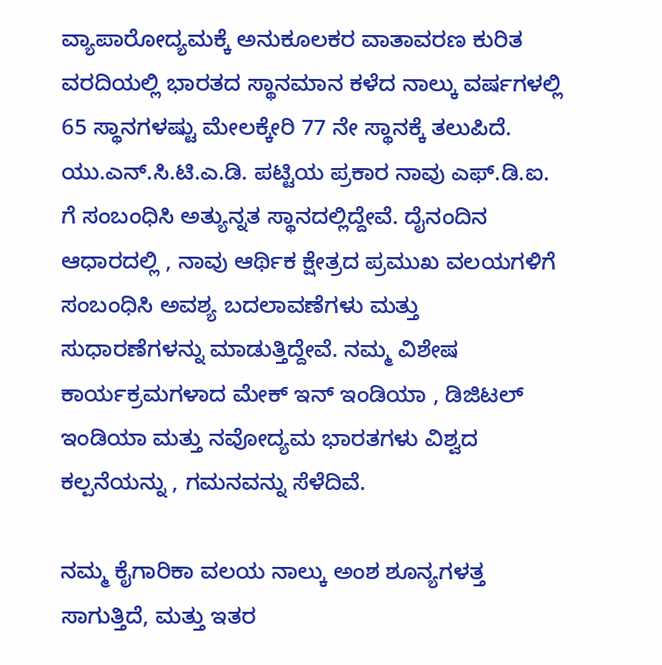ವ್ಯಾಪಾರೋದ್ಯಮಕ್ಕೆ ಅನುಕೂಲಕರ ವಾತಾವರಣ ಕುರಿತ ವರದಿಯಲ್ಲಿ ಭಾರತದ ಸ್ಥಾನಮಾನ ಕಳೆದ ನಾಲ್ಕು ವರ್ಷಗಳಲ್ಲಿ 65 ಸ್ಥಾನಗಳಷ್ಟು ಮೇಲಕ್ಕೇರಿ 77 ನೇ ಸ್ಥಾನಕ್ಕೆ ತಲುಪಿದೆ. ಯು.ಎನ್.ಸಿ.ಟಿ.ಎ.ಡಿ. ಪಟ್ಟಿಯ ಪ್ರಕಾರ ನಾವು ಎಫ್.ಡಿ.ಐ. ಗೆ ಸಂಬಂಧಿಸಿ ಅತ್ಯುನ್ನತ ಸ್ಥಾನದಲ್ಲಿದ್ದೇವೆ. ದೈನಂದಿನ ಆಧಾರದಲ್ಲಿ , ನಾವು ಆರ್ಥಿಕ ಕ್ಷೇತ್ರದ ಪ್ರಮುಖ ವಲಯಗಳಿಗೆ ಸಂಬಂಧಿಸಿ ಅವಶ್ಯ ಬದಲಾವಣೆಗಳು ಮತ್ತು ಸುಧಾರಣೆಗಳನ್ನು ಮಾಡುತ್ತಿದ್ದೇವೆ. ನಮ್ಮ ವಿಶೇಷ ಕಾರ್ಯಕ್ರಮಗಳಾದ ಮೇಕ್ ಇನ್ ಇಂಡಿಯಾ , ಡಿಜಿಟಲ್ ಇಂಡಿಯಾ ಮತ್ತು ನವೋದ್ಯಮ ಭಾರತಗಳು ವಿಶ್ವದ ಕಲ್ಪನೆಯನ್ನು , ಗಮನವನ್ನು ಸೆಳೆದಿವೆ.

ನಮ್ಮ ಕೈಗಾರಿಕಾ ವಲಯ ನಾಲ್ಕು ಅಂಶ ಶೂನ್ಯಗಳತ್ತ ಸಾಗುತ್ತಿದೆ, ಮತ್ತು ಇತರ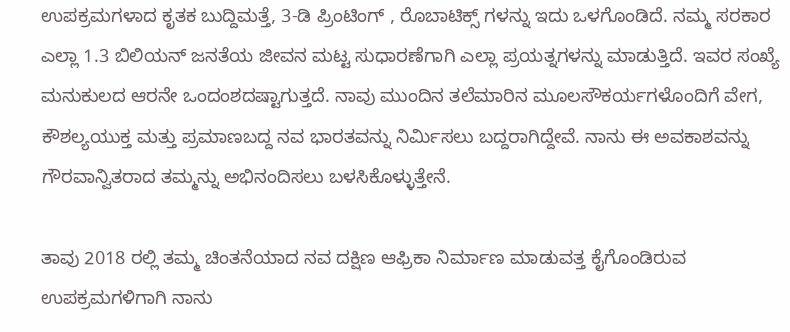ಉಪಕ್ರಮಗಳಾದ ಕೃತಕ ಬುದ್ದಿಮತ್ತೆ, 3-ಡಿ ಪ್ರಿಂಟಿಂಗ್ , ರೊಬಾಟಿಕ್ಸ್ ಗಳನ್ನು ಇದು ಒಳಗೊಂಡಿದೆ. ನಮ್ಮ ಸರಕಾರ ಎಲ್ಲಾ 1.3 ಬಿಲಿಯನ್ ಜನತೆಯ ಜೀವನ ಮಟ್ಟ ಸುಧಾರಣೆಗಾಗಿ ಎಲ್ಲಾ ಪ್ರಯತ್ನಗಳನ್ನು ಮಾಡುತ್ತಿದೆ. ಇವರ ಸಂಖ್ಯೆ ಮನುಕುಲದ ಆರನೇ ಒಂದಂಶದಷ್ಟಾಗುತ್ತದೆ. ನಾವು ಮುಂದಿನ ತಲೆಮಾರಿನ ಮೂಲಸೌಕರ್ಯಗಳೊಂದಿಗೆ ವೇಗ, ಕೌಶಲ್ಯಯುಕ್ತ ಮತ್ತು ಪ್ರಮಾಣಬದ್ದ ನವ ಭಾರತವನ್ನು ನಿರ್ಮಿಸಲು ಬದ್ದರಾಗಿದ್ದೇವೆ. ನಾನು ಈ ಅವಕಾಶವನ್ನು ಗೌರವಾನ್ವಿತರಾದ ತಮ್ಮನ್ನು ಅಭಿನಂದಿಸಲು ಬಳಸಿಕೊಳ್ಳುತ್ತೇನೆ.

ತಾವು 2018 ರಲ್ಲಿ ತಮ್ಮ ಚಿಂತನೆಯಾದ ನವ ದಕ್ಷಿಣ ಆಫ್ರಿಕಾ ನಿರ್ಮಾಣ ಮಾಡುವತ್ತ ಕೈಗೊಂಡಿರುವ ಉಪಕ್ರಮಗಳಿಗಾಗಿ ನಾನು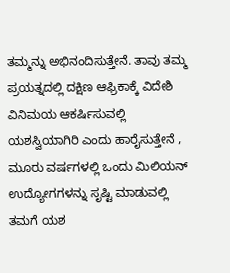ತಮ್ಮನ್ನು ಅಭಿನಂದಿಸುತ್ತೇನೆ. ತಾವು ತಮ್ಮ ಪ್ರಯತ್ನದಲ್ಲಿ ದಕ್ಷಿಣ ಆಫ್ರಿಕಾಕ್ಕೆ ವಿದೇಶಿ ವಿನಿಮಯ ಆಕರ್ಷಿಸುವಲ್ಲಿ ಯಶಸ್ವಿಯಾಗಿರಿ ಎಂದು ಹಾರೈಸುತ್ತೇನೆ , ಮೂರು ವರ್ಷಗಳಲ್ಲಿ ಒಂದು ಮಿಲಿಯನ್ ಉದ್ಯೋಗಗಳನ್ನು ಸೃಷ್ಟಿ ಮಾಡುವಲ್ಲಿ ತಮಗೆ ಯಶ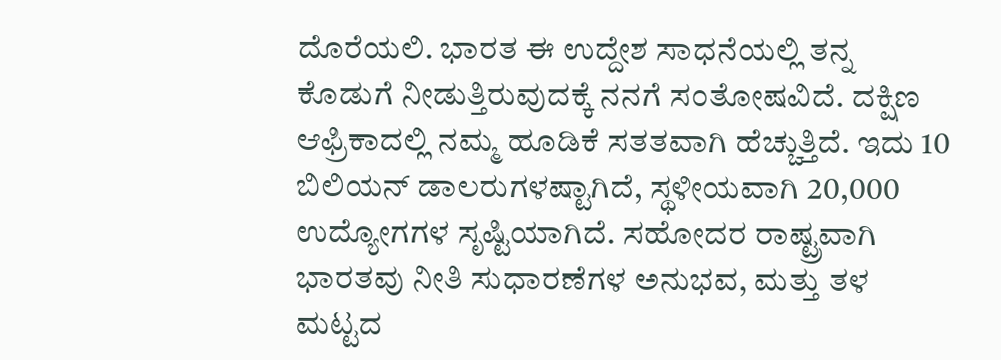ದೊರೆಯಲಿ. ಭಾರತ ಈ ಉದ್ದೇಶ ಸಾಧನೆಯಲ್ಲಿ ತನ್ನ ಕೊಡುಗೆ ನೀಡುತ್ತಿರುವುದಕ್ಕೆ ನನಗೆ ಸಂತೋಷವಿದೆ. ದಕ್ಷಿಣ ಆಫ್ರಿಕಾದಲ್ಲಿ ನಮ್ಮ ಹೂಡಿಕೆ ಸತತವಾಗಿ ಹೆಚ್ಚುತ್ತಿದೆ. ಇದು 10 ಬಿಲಿಯನ್ ಡಾಲರುಗಳಷ್ಟಾಗಿದೆ, ಸ್ಥಳೀಯವಾಗಿ 20,000 ಉದ್ಯೋಗಗಳ ಸೃಷ್ಟಿಯಾಗಿದೆ. ಸಹೋದರ ರಾಷ್ಟ್ರವಾಗಿ ಭಾರತವು ನೀತಿ ಸುಧಾರಣೆಗಳ ಅನುಭವ, ಮತ್ತು ತಳ ಮಟ್ಟದ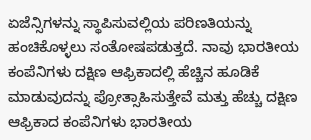ಏಜೆನ್ಸಿಗಳನ್ನು ಸ್ಥಾಪಿಸುವಲ್ಲಿಯ ಪರಿಣತಿಯನ್ನು ಹಂಚಿಕೊಳ್ಳಲು ಸಂತೋಷಪಡುತ್ತದೆ. ನಾವು ಭಾರತೀಯ ಕಂಪೆನಿಗಳು ದಕ್ಷಿಣ ಆಫ್ರಿಕಾದಲ್ಲಿ ಹೆಚ್ಚಿನ ಹೂಡಿಕೆ ಮಾಡುವುದನ್ನು ಪ್ರೋತ್ಸಾಹಿಸುತ್ತೇವೆ ಮತ್ತು ಹೆಚ್ಚು ದಕ್ಷಿಣ ಆಫ್ರಿಕಾದ ಕಂಪೆನಿಗಳು ಭಾರತೀಯ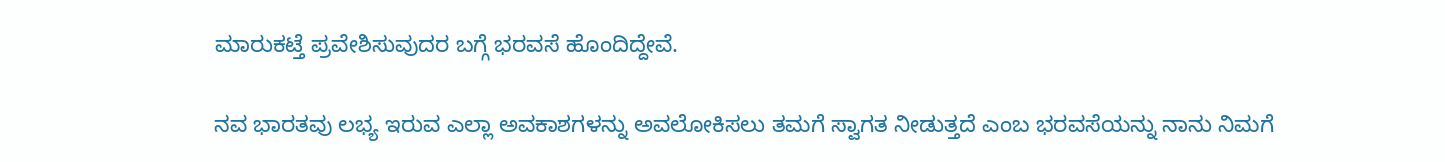ಮಾರುಕಟ್ತೆ ಪ್ರವೇಶಿಸುವುದರ ಬಗ್ಗೆ ಭರವಸೆ ಹೊಂದಿದ್ದೇವೆ.

ನವ ಭಾರತವು ಲಭ್ಯ ಇರುವ ಎಲ್ಲಾ ಅವಕಾಶಗಳನ್ನು ಅವಲೋಕಿಸಲು ತಮಗೆ ಸ್ವಾಗತ ನೀಡುತ್ತದೆ ಎಂಬ ಭರವಸೆಯನ್ನು ನಾನು ನಿಮಗೆ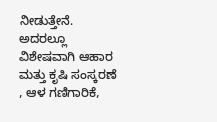ನೀಡುತ್ತೇನೆ. ಅದರಲ್ಲೂ ವಿಶೇಷವಾಗಿ ಆಹಾರ ಮತ್ತು ಕೃಷಿ ಸಂಸ್ಕರಣೆ , ಆಳ ಗಣಿಗಾರಿಕೆ,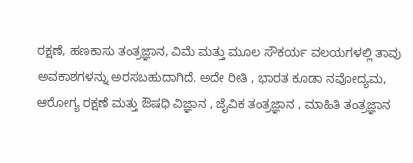ರಕ್ಷಣೆ, ಹಣಕಾಸು ತಂತ್ರಜ್ಞಾನ, ವಿಮೆ ಮತ್ತು ಮೂಲ ಸೌಕರ್ಯ ವಲಯಗಳಲ್ಲಿ ತಾವು ಅವಕಾಶಗಳನ್ನು ಅರಸಬಹುದಾಗಿದೆ. ಅದೇ ರೀತಿ , ಭಾರತ ಕೂಡಾ ನವೋದ್ಯಮ, ಆರೋಗ್ಯ ರಕ್ಷಣೆ ಮತ್ತು ಔಷಧಿ ವಿಜ್ಞಾನ , ಜೈವಿಕ ತಂತ್ರಜ್ಞಾನ , ಮಾಹಿತಿ ತಂತ್ರಜ್ಞಾನ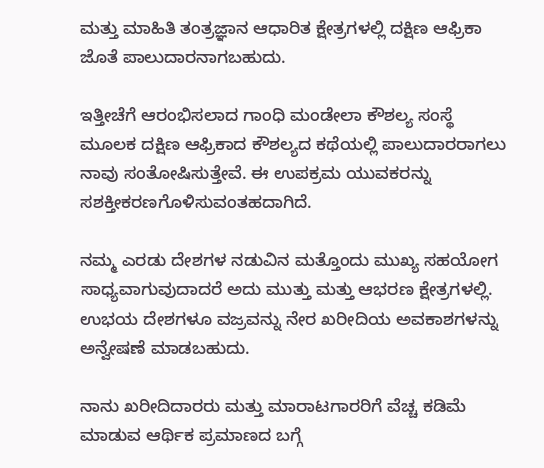ಮತ್ತು ಮಾಹಿತಿ ತಂತ್ರಜ್ಞಾನ ಆಧಾರಿತ ಕ್ಷೇತ್ರಗಳಲ್ಲಿ ದಕ್ಷಿಣ ಆಫ್ರಿಕಾ ಜೊತೆ ಪಾಲುದಾರನಾಗಬಹುದು.

ಇತ್ತೀಚೆಗೆ ಆರಂಭಿಸಲಾದ ಗಾಂಧಿ ಮಂಡೇಲಾ ಕೌಶಲ್ಯ ಸಂಸ್ಥೆ ಮೂಲಕ ದಕ್ಷಿಣ ಆಫ್ರಿಕಾದ ಕೌಶಲ್ಯದ ಕಥೆಯಲ್ಲಿ ಪಾಲುದಾರರಾಗಲು ನಾವು ಸಂತೋಷಿಸುತ್ತೇವೆ. ಈ ಉಪಕ್ರಮ ಯುವಕರನ್ನು ಸಶಕ್ತೀಕರಣಗೊಳಿಸುವಂತಹದಾಗಿದೆ.

ನಮ್ಮ ಎರಡು ದೇಶಗಳ ನಡುವಿನ ಮತ್ತೊಂದು ಮುಖ್ಯ ಸಹಯೋಗ ಸಾಧ್ಯವಾಗುವುದಾದರೆ ಅದು ಮುತ್ತು ಮತ್ತು ಆಭರಣ ಕ್ಷೇತ್ರಗಳಲ್ಲಿ. ಉಭಯ ದೇಶಗಳೂ ವಜ್ರವನ್ನು ನೇರ ಖರೀದಿಯ ಅವಕಾಶಗಳನ್ನು ಅನ್ವೇಷಣೆ ಮಾಡಬಹುದು.

ನಾನು ಖರೀದಿದಾರರು ಮತ್ತು ಮಾರಾಟಗಾರರಿಗೆ ವೆಚ್ಚ ಕಡಿಮೆ ಮಾಡುವ ಆರ್ಥಿಕ ಪ್ರಮಾಣದ ಬಗ್ಗೆ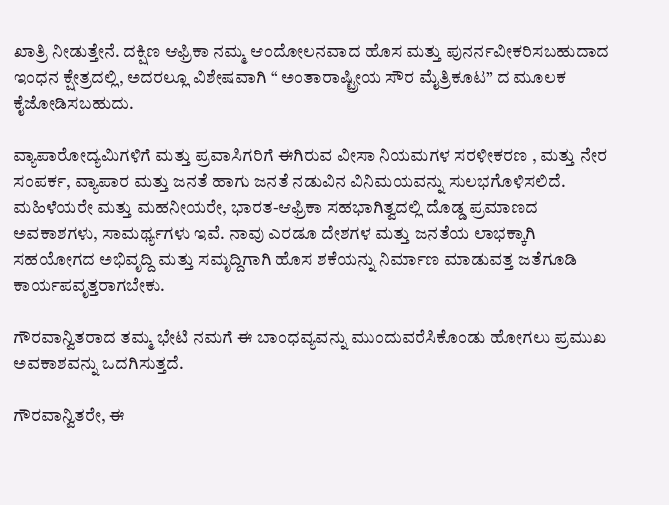ಖಾತ್ರಿ ನೀಡುತ್ತೇನೆ. ದಕ್ಷಿಣ ಆಫ್ರಿಕಾ ನಮ್ಮ ಆಂದೋಲನವಾದ ಹೊಸ ಮತ್ತು ಪುನರ್ನವೀಕರಿಸಬಹುದಾದ ಇಂಧನ ಕ್ಷೇತ್ರದಲ್ಲಿ, ಅದರಲ್ಲೂ ವಿಶೇಷವಾಗಿ “ ಅಂತಾರಾಷ್ಟ್ರೀಯ ಸೌರ ಮೈತ್ರಿಕೂಟ” ದ ಮೂಲಕ ಕೈಜೋಡಿಸಬಹುದು.

ವ್ಯಾಪಾರೋದ್ಯಮಿಗಳಿಗೆ ಮತ್ತು ಪ್ರವಾಸಿಗರಿಗೆ ಈಗಿರುವ ವೀಸಾ ನಿಯಮಗಳ ಸರಳೀಕರಣ , ಮತ್ತು ನೇರ ಸಂಪರ್ಕ, ವ್ಯಾಪಾರ ಮತ್ತು ಜನತೆ ಹಾಗು ಜನತೆ ನಡುವಿನ ವಿನಿಮಯವನ್ನು ಸುಲಭಗೊಳಿಸಲಿದೆ. ಮಹಿಳೆಯರೇ ಮತ್ತು ಮಹನೀಯರೇ, ಭಾರತ-ಆಫ್ರಿಕಾ ಸಹಭಾಗಿತ್ವದಲ್ಲಿ ದೊಡ್ಡ ಪ್ರಮಾಣದ ಅವಕಾಶಗಳು, ಸಾಮರ್ಥ್ಯಗಳು ಇವೆ. ನಾವು ಎರಡೂ ದೇಶಗಳ ಮತ್ತು ಜನತೆಯ ಲಾಭಕ್ಕಾಗಿ ಸಹಯೋಗದ ಅಭಿವೃದ್ದಿ ಮತ್ತು ಸಮೃದ್ದಿಗಾಗಿ ಹೊಸ ಶಕೆಯನ್ನು ನಿರ್ಮಾಣ ಮಾಡುವತ್ತ ಜತೆಗೂಡಿ ಕಾರ್ಯಪವೃತ್ತರಾಗಬೇಕು.

ಗೌರವಾನ್ವಿತರಾದ ತಮ್ಮ ಭೇಟಿ ನಮಗೆ ಈ ಬಾಂಧವ್ಯವನ್ನು ಮುಂದುವರೆಸಿಕೊಂಡು ಹೋಗಲು ಪ್ರಮುಖ ಅವಕಾಶವನ್ನು ಒದಗಿಸುತ್ತದೆ.

ಗೌರವಾನ್ವಿತರೇ, ಈ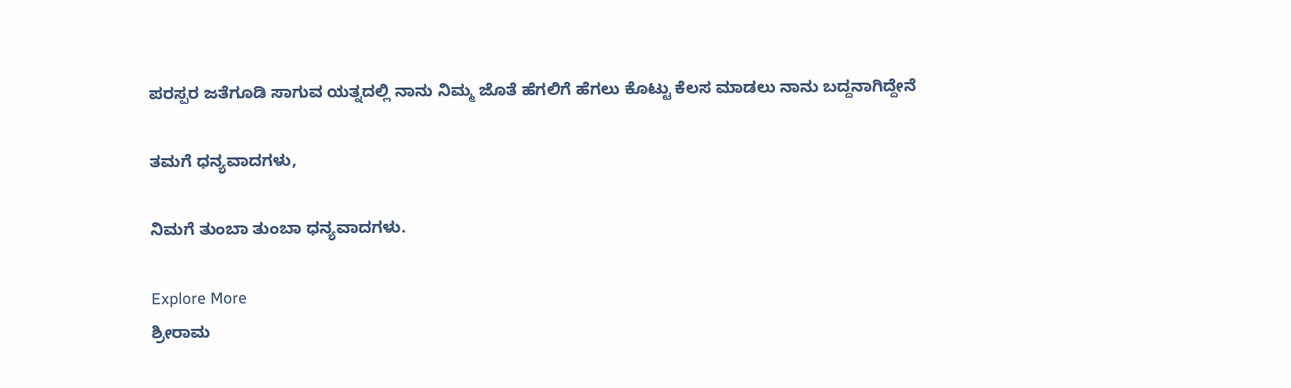ಪರಸ್ಪರ ಜತೆಗೂಡಿ ಸಾಗುವ ಯತ್ನದಲ್ಲಿ ನಾನು ನಿಮ್ಮ ಜೊತೆ ಹೆಗಲಿಗೆ ಹೆಗಲು ಕೊಟ್ಟು ಕೆಲಸ ಮಾಡಲು ನಾನು ಬದ್ದನಾಗಿದ್ದೇನೆ

ತಮಗೆ ಧನ್ಯವಾದಗಳು,

ನಿಮಗೆ ತುಂಬಾ ತುಂಬಾ ಧನ್ಯವಾದಗಳು.

Explore More
ಶ್ರೀರಾಮ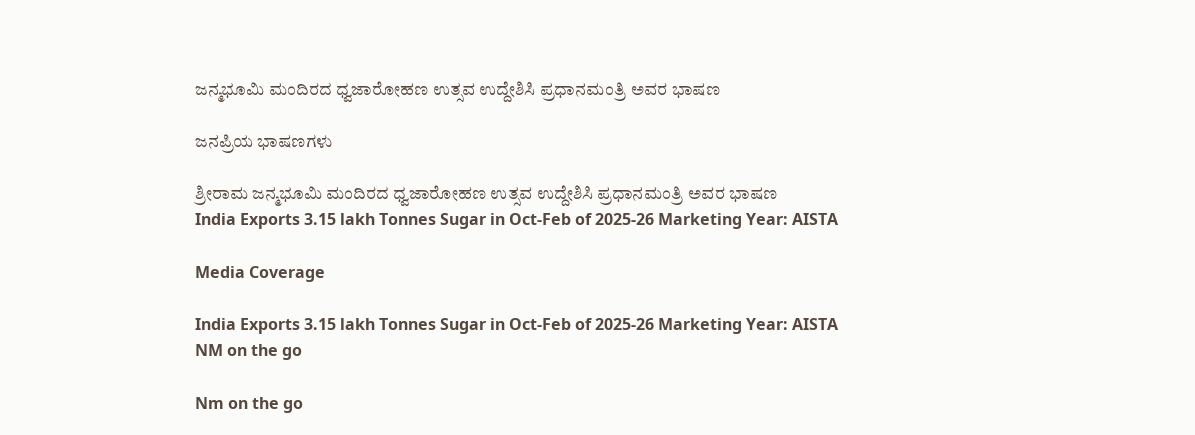ಜನ್ಮಭೂಮಿ ಮಂದಿರದ ಧ್ವಜಾರೋಹಣ ಉತ್ಸವ ಉದ್ದೇಶಿಸಿ ಪ್ರಧಾನಮಂತ್ರಿ ಅವರ ಭಾಷಣ

ಜನಪ್ರಿಯ ಭಾಷಣಗಳು

ಶ್ರೀರಾಮ ಜನ್ಮಭೂಮಿ ಮಂದಿರದ ಧ್ವಜಾರೋಹಣ ಉತ್ಸವ ಉದ್ದೇಶಿಸಿ ಪ್ರಧಾನಮಂತ್ರಿ ಅವರ ಭಾಷಣ
India Exports 3.15 lakh Tonnes Sugar in Oct-Feb of 2025-26 Marketing Year: AISTA

Media Coverage

India Exports 3.15 lakh Tonnes Sugar in Oct-Feb of 2025-26 Marketing Year: AISTA
NM on the go

Nm on the go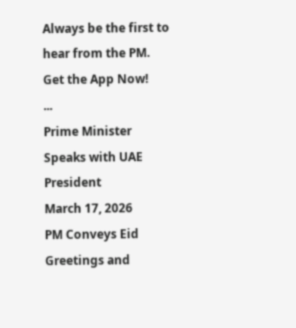Always be the first to hear from the PM. Get the App Now!
...
Prime Minister Speaks with UAE President
March 17, 2026
PM Conveys Eid Greetings and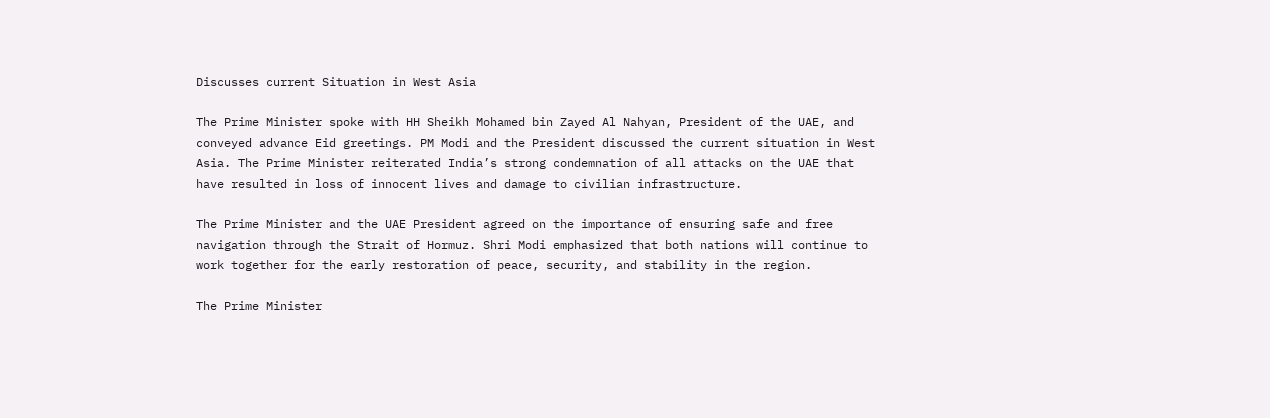Discusses current Situation in West Asia

The Prime Minister spoke with HH Sheikh Mohamed bin Zayed Al Nahyan, President of the UAE, and conveyed advance Eid greetings. PM Modi and the President discussed the current situation in West Asia. The Prime Minister reiterated India’s strong condemnation of all attacks on the UAE that have resulted in loss of innocent lives and damage to civilian infrastructure.

The Prime Minister and the UAE President agreed on the importance of ensuring safe and free navigation through the Strait of Hormuz. Shri Modi emphasized that both nations will continue to work together for the early restoration of peace, security, and stability in the region.

The Prime Minister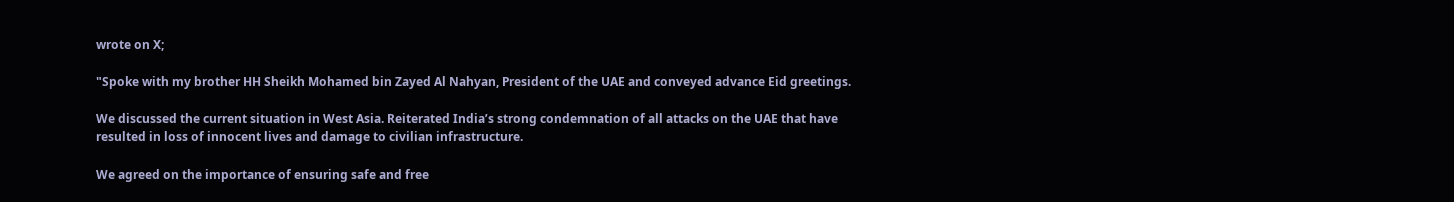wrote on X;

"Spoke with my brother HH Sheikh Mohamed bin Zayed Al Nahyan, President of the UAE and conveyed advance Eid greetings.

We discussed the current situation in West Asia. Reiterated India’s strong condemnation of all attacks on the UAE that have resulted in loss of innocent lives and damage to civilian infrastructure.

We agreed on the importance of ensuring safe and free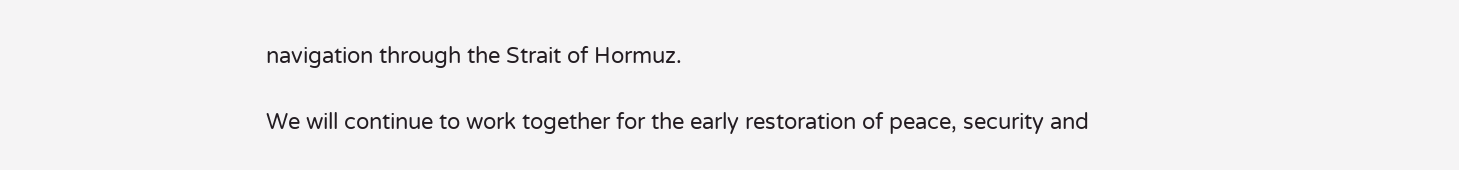navigation through the Strait of Hormuz.

We will continue to work together for the early restoration of peace, security and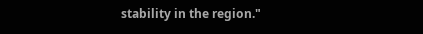stability in the region."